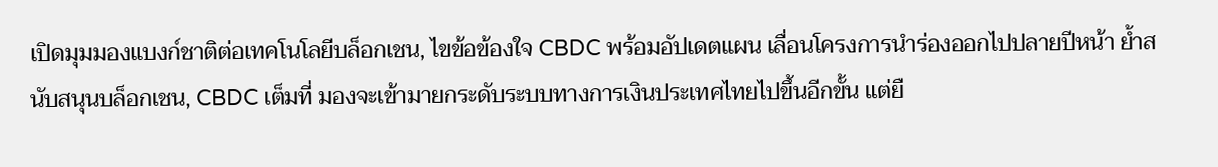เปิดมุมมองแบงก์ชาติต่อเทคโนโลยีบล็อกเชน, ไขข้อข้องใจ CBDC พร้อมอัปเดตแผน เลื่อนโครงการนำร่องออกไปปลายปีหน้า ย้ำสนับสนุนบล็อกเชน, CBDC เต็มที่ มองจะเข้ามายกระดับระบบทางการเงินประเทศไทยไปขึ้นอีกขั้น แต่ยื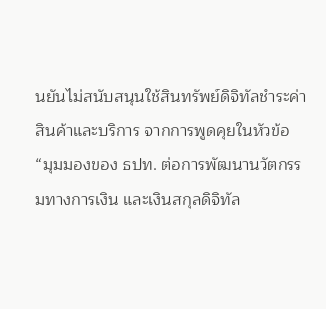นยันไม่สนับสนุนใช้สินทรัพย์ดิจิทัลชำระค่าสินค้าและบริการ จากการพูดคุยในหัวข้อ “มุมมองของ ธปท. ต่อการพัฒนานวัตกรรมทางการเงิน และเงินสกุลดิจิทัล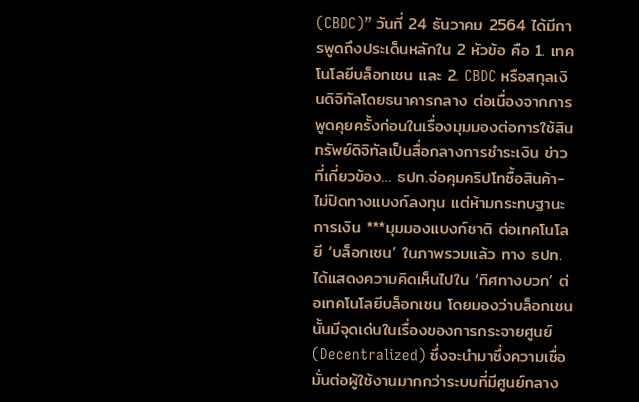(CBDC)” วันที่ 24 ธันวาคม 2564 ได้มีการพูดถึงประเด็นหลักใน 2 หัวข้อ คือ 1. เทคโนโลยีบล็อกเชน และ 2. CBDC หรือสกุลเงินดิจิทัลโดยธนาคารกลาง ต่อเนื่องจากการพูดคุยครั้งก่อนในเรื่องมุมมองต่อการใช้สินทรัพย์ดิจิทัลเป็นสื่อกลางการชำระเงิน ข่าวที่เกี่ยวข้อง… ธปท.จ่อคุมคริปโทซื้อสินค้า-ไม่ปิดทางแบงก์ลงทุน แต่ห้ามกระทบฐานะการเงิน ***มุมมองแบงก์ชาติ ต่อเทคโนโลยี ‘บล็อกเชน’ ในภาพรวมแล้ว ทาง ธปท. ได้แสดงความคิดเห็นไปใน ‘ทิศทางบวก’ ต่อเทคโนโลยีบล็อกเชน โดยมองว่าบล็อกเชนนั้นมีจุดเด่นในเรื่องของการกระจายศูนย์ (Decentralized) ซึ่งจะนำมาซึ่งความเชื่อมั่นต่อผู้ใช้งานมากกว่าระบบที่มีศูนย์กลาง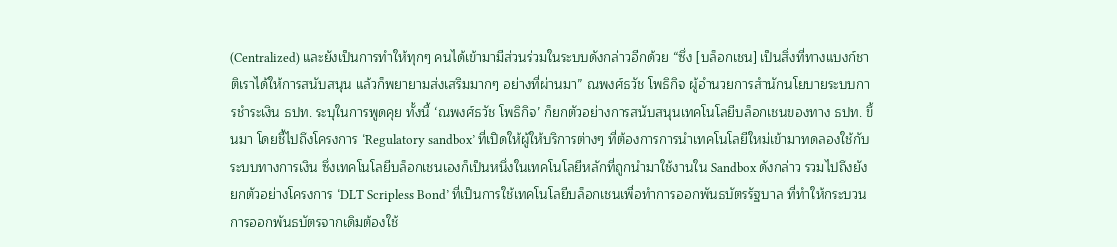(Centralized) และยังเป็นการทำให้ทุกๆ คนได้เข้ามามีส่วนร่วมในระบบดังกล่าวอีกด้วย “ซึ่ง [บล็อกเชน] เป็นสิ่งที่ทางแบงก์ชาติเราได้ให้การสนับสนุน แล้วก็พยายามส่งเสริมมากๆ อย่างที่ผ่านมา” ณพงศ์ธวัช โพธิกิจ ผู้อำนวยการสำนักนโยบายระบบการชำระเงิน ธปท. ระบุในการพูดคุย ทั้งนี้ ‘ณพงศ์ธวัช โพธิกิจ’ ก็ยกตัวอย่างการสนับสนุนเทคโนโลยีบล็อกเชนของทาง ธปท. ขึ้นมา โดยชี้ไปถึงโครงการ ‘Regulatory sandbox’ ที่เปิดให้ผู้ให้บริการต่างๆ ที่ต้องการการนำเทคโนโลยีใหม่เข้ามาทดลองใช้กับระบบทางการเงิน ซึ่งเทคโนโลยีบล็อกเชนเองก็เป็นหนึ่งในเทคโนโลยีหลักที่ถูกนำมาใช้งานใน Sandbox ดังกล่าว รวมไปถึงยังยกตัวอย่างโครงการ ‘DLT Scripless Bond’ ที่เป็นการใช้เทคโนโลยีบล็อกเชนเพื่อทำการออกพันธบัตรรัฐบาล ที่ทำให้กระบวนการออกพันธบัตรจากเดิมต้องใช้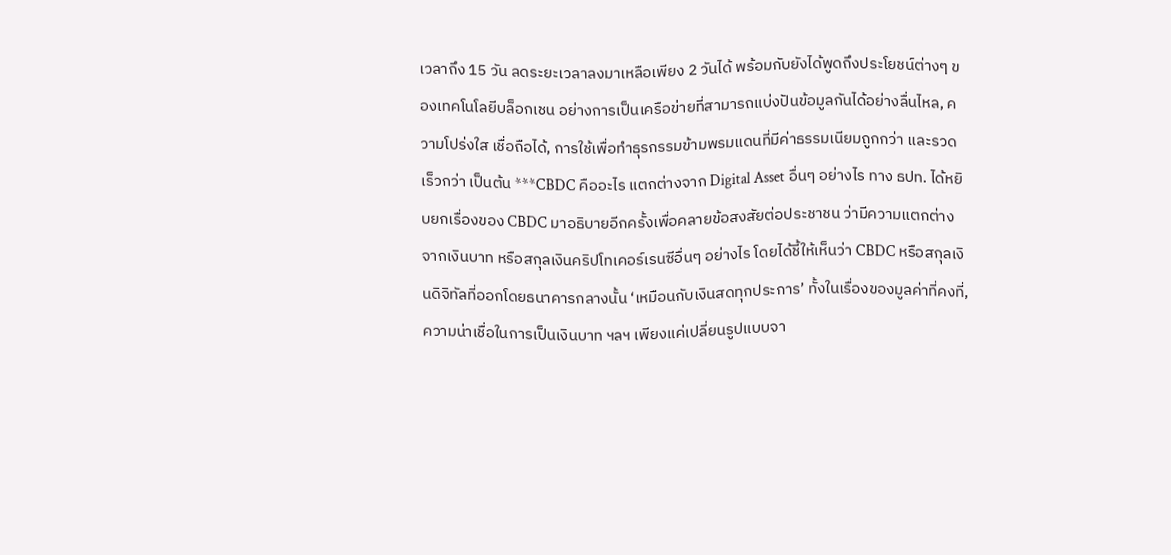เวลาถึง 15 วัน ลดระยะเวลาลงมาเหลือเพียง 2 วันได้ พร้อมกับยังได้พูดถึงประโยชน์ต่างๆ ของเทคโนโลยีบล็อกเชน อย่างการเป็นเครือข่ายที่สามารถแบ่งปันข้อมูลกันได้อย่างลื่นไหล, ความโปร่งใส เชื่อถือได้, การใช้เพื่อทำธุรกรรมข้ามพรมแดนที่มีค่าธรรมเนียมถูกกว่า และรวดเร็วกว่า เป็นต้น ***CBDC คืออะไร แตกต่างจาก Digital Asset อื่นๆ อย่างไร ทาง ธปท. ได้หยิบยกเรื่องของ CBDC มาอธิบายอีกครั้งเพื่อคลายข้อสงสัยต่อประชาชน ว่ามีความแตกต่างจากเงินบาท หรือสกุลเงินคริปโทเคอร์เรนซีอื่นๆ อย่างไร โดยได้ชี้ให้เห็นว่า CBDC หรือสกุลเงินดิจิทัลที่ออกโดยธนาคารกลางนั้น ‘เหมือนกับเงินสดทุกประการ’ ทั้งในเรื่องของมูลค่าที่คงที่, ความน่าเชื่อในการเป็นเงินบาท ฯลฯ เพียงแค่เปลี่ยนรูปแบบจา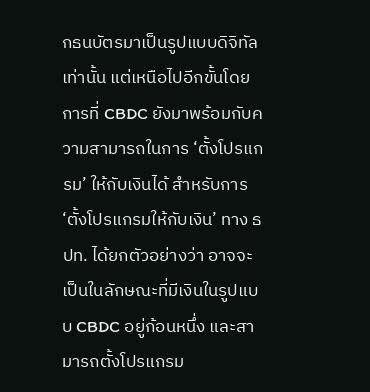กธนบัตรมาเป็นรูปแบบดิจิทัลเท่านั้น แต่เหนือไปอีกขั้นโดยการที่ CBDC ยังมาพร้อมกับความสามารถในการ ‘ตั้งโปรแกรม’ ให้กับเงินได้ สำหรับการ ‘ตั้งโปรแกรมให้กับเงิน’ ทาง ธปท. ได้ยกตัวอย่างว่า อาจจะเป็นในลักษณะที่มีเงินในรูปแบบ CBDC อยู่ก้อนหนึ่ง และสามารถตั้งโปรแกรม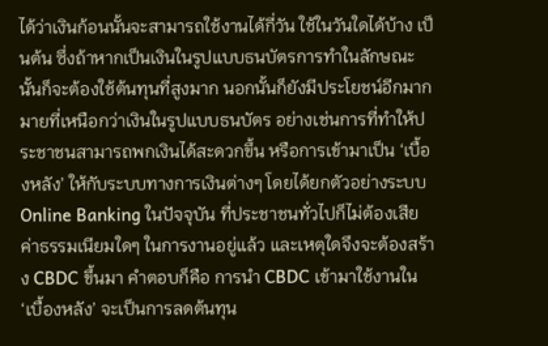ได้ว่าเงินก้อนนั้นจะสามารถใช้งานได้กี่วัน ใช้ในวันใดได้บ้าง เป็นต้น ซึ่งถ้าหากเป็นเงินในรูปแบบธนบัตรการทำในลักษณะนั้นก็จะต้องใช้ต้นทุนที่สูงมาก นอกนั้นก็ยังมีประโยชน์อีกมากมายที่เหนือกว่าเงินในรูปแบบธนบัตร อย่างเช่นการที่ทำให้ประชาชนสามารถพกเงินได้สะดวกขึ้น หรือการเข้ามาเป็น ‘เบื้องหลัง’ ให้กับระบบทางการเงินต่างๆ โดยได้ยกตัวอย่างระบบ Online Banking ในปัจจุบัน ที่ประชาชนทั่วไปก็ไม่ต้องเสียค่าธรรมเนียมใดๆ ในการงานอยู่แล้ว และเหตุใดจึงจะต้องสร้าง CBDC ขึ้นมา คำตอบก็คือ การนำ CBDC เข้ามาใช้งานใน ‘เบื้องหลัง’ จะเป็นการลดต้นทุน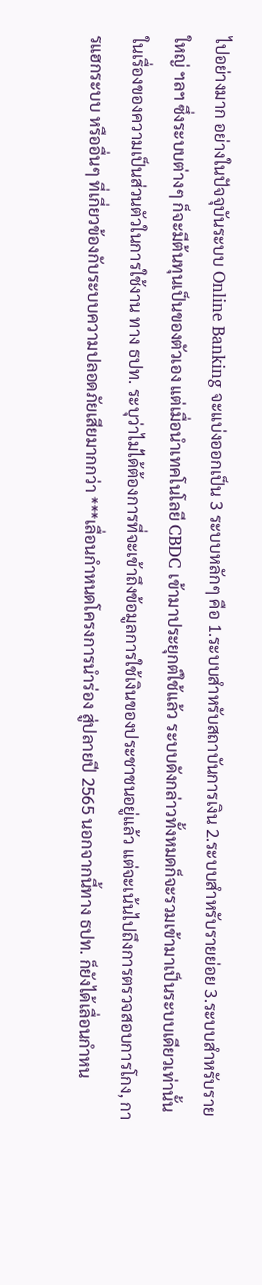ไปอย่างมาก อย่างในปัจจุบันระบบ Online Banking จะแบ่งออกเป็น 3 ระบบหลักๆ คือ 1.ระบบสำหรับสถาบันการเงิน 2.ระบบสำหรับรายย่อย 3.ระบบสำหรับรายใหญ่ ฯลฯ ซึ่งระบบต่างๆ ก็จะมีต้นทุนเป็นของตัวเอง แต่เมื่อนำเทคโนโลยี CBDC เข้ามาประยุกต์ใช้แล้ว ระบบดังกล่าวทั้งหมดก็จะรวมเข้ามาเป็นระบบเดียวเท่านั้น ในเรื่องของความเป็นส่วนตัวในการใช้งาน ทาง ธปท. ระบุว่าไม่ได้ต้องการที่จะเข้าถึงข้อมูลการใช้เงินของประชาชนอยู่แล้ว แต่จะเน้นไปถึงการตรวจสอบการโกง, การแฮกระบบ หรืออื่นๆ ที่เกี่ยวข้องกับระบบความปลอดภัยเสียมากกว่า ***เลื่อนกำหนดโครงการนำร่อง สู่ปลายปี 2565 นอกจากนี้ทาง ธปท. ก็ยังได้เลื่อนกำหน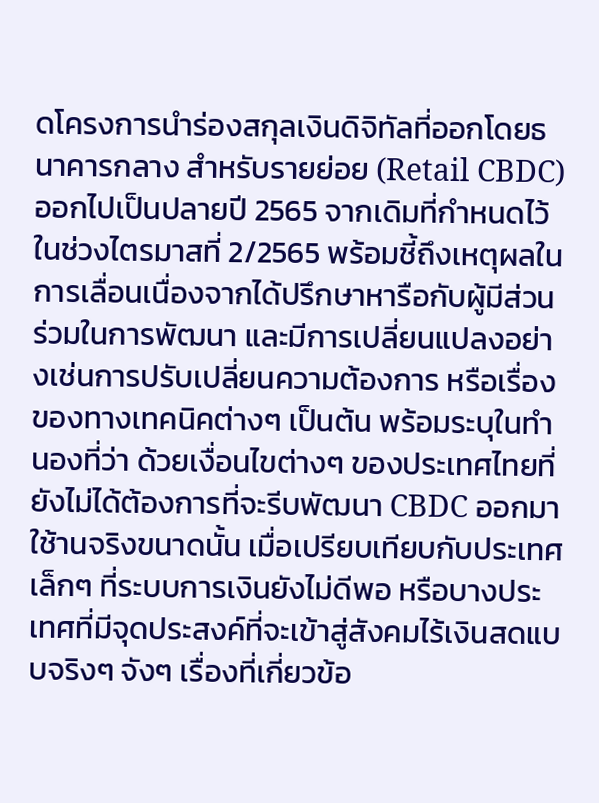ดโครงการนำร่องสกุลเงินดิจิทัลที่ออกโดยธนาคารกลาง สำหรับรายย่อย (Retail CBDC) ออกไปเป็นปลายปี 2565 จากเดิมที่กำหนดไว้ในช่วงไตรมาสที่ 2/2565 พร้อมชี้ถึงเหตุผลในการเลื่อนเนื่องจากได้ปรึกษาหารือกับผู้มีส่วนร่วมในการพัฒนา และมีการเปลี่ยนแปลงอย่างเช่นการปรับเปลี่ยนความต้องการ หรือเรื่องของทางเทคนิคต่างๆ เป็นต้น พร้อมระบุในทำนองที่ว่า ด้วยเงื่อนไขต่างๆ ของประเทศไทยที่ยังไม่ได้ต้องการที่จะรีบพัฒนา CBDC ออกมาใช้านจริงขนาดนั้น เมื่อเปรียบเทียบกับประเทศเล็กๆ ที่ระบบการเงินยังไม่ดีพอ หรือบางประเทศที่มีจุดประสงค์ที่จะเข้าสู่สังคมไร้เงินสดแบบจริงๆ จังๆ เรื่องที่เกี่ยวข้อ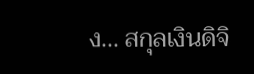ง... สกุลเงินดิจิ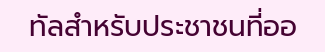ทัลสำหรับประชาชนที่ออ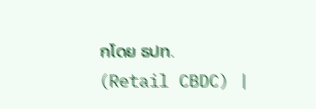กโดย ธปท. (Retail CBDC) |